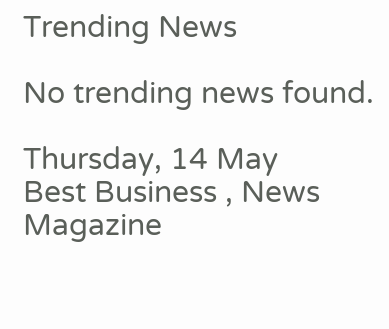Trending News

No trending news found.

Thursday, 14 May
Best Business , News Magazine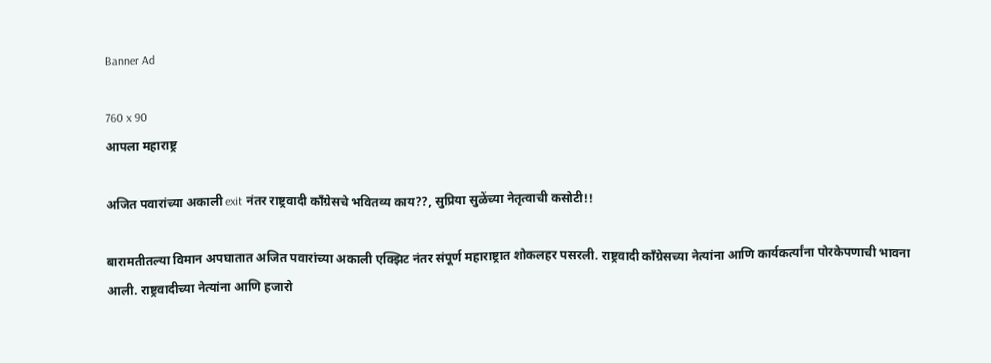Banner Ad

760 x 90
आपला महाराष्ट्र

अजित पवारांच्या अकाली exit नंतर राष्ट्रवादी काँग्रेसचे भवितव्य काय??, सुप्रिया सुळेंच्या नेतृत्वाची कसोटी!!

बारामतीतल्या विमान अपघातात अजित पवारांच्या अकाली एक्झिट नंतर संपूर्ण महाराष्ट्रात शोकलहर पसरली. राष्ट्रवादी काँग्रेसच्या नेत्यांना आणि कार्यकर्त्यांना पोरकेपणाची भावना आली. राष्ट्रवादीच्या नेत्यांना आणि हजारो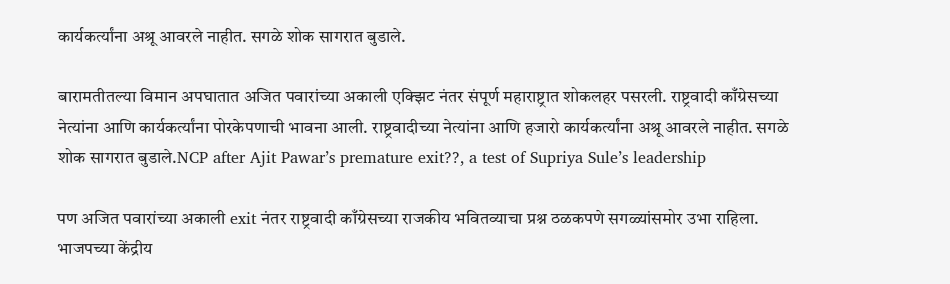कार्यकर्त्यांना अश्रू आवरले नाहीत. सगळे शोक सागरात बुडाले.

बारामतीतल्या विमान अपघातात अजित पवारांच्या अकाली एक्झिट नंतर संपूर्ण महाराष्ट्रात शोकलहर पसरली. राष्ट्रवादी काँग्रेसच्या नेत्यांना आणि कार्यकर्त्यांना पोरकेपणाची भावना आली. राष्ट्रवादीच्या नेत्यांना आणि हजारो कार्यकर्त्यांना अश्रू आवरले नाहीत. सगळे शोक सागरात बुडाले.NCP after Ajit Pawar’s premature exit??, a test of Supriya Sule’s leadership

पण अजित पवारांच्या अकाली exit नंतर राष्ट्रवादी काँग्रेसच्या राजकीय भवितव्याचा प्रश्न ठळकपणे सगळ्यांसमोर उभा राहिला. भाजपच्या केंद्रीय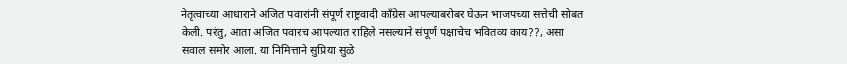नेतृत्वाच्या आधाराने अजित पवारांनी संपूर्ण राष्ट्रवादी काँग्रेस आपल्याबरोबर घेऊन भाजपच्या सत्तेची सोबत केली. परंतु, आता अजित पवारच आपल्यात राहिले नसल्याने संपूर्ण पक्षाचेच भवितव्य काय??, असा सवाल समोर आला. या निमित्ताने सुप्रिया सुळे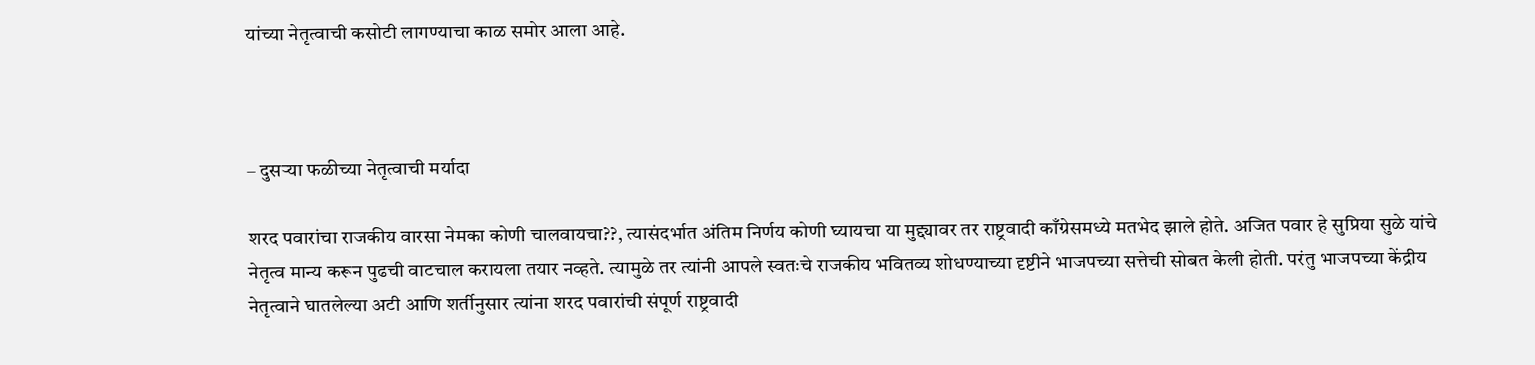यांच्या नेतृत्वाची कसोटी लागण्याचा काळ समोर आला आहे.



– दुसऱ्या फळीच्या नेतृत्वाची मर्यादा

शरद पवारांचा राजकीय वारसा नेमका कोणी चालवायचा??, त्यासंदर्भात अंतिम निर्णय कोणी घ्यायचा या मुद्द्यावर तर राष्ट्रवादी काँग्रेसमध्ये मतभेद झाले होते. अजित पवार हे सुप्रिया सुळे यांचे नेतृत्व मान्य करून पुढची वाटचाल करायला तयार नव्हते. त्यामुळे तर त्यांनी आपले स्वतःचे राजकीय भवितव्य शोधण्याच्या दृष्टीने भाजपच्या सत्तेची सोबत केली होती. परंतु भाजपच्या केंद्रीय नेतृत्वाने घातलेल्या अटी आणि शर्तीनुसार त्यांना शरद पवारांची संपूर्ण राष्ट्रवादी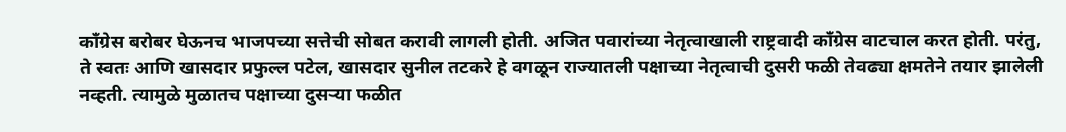काँग्रेस बरोबर घेऊनच भाजपच्या सत्तेची सोबत करावी लागली होती. अजित पवारांच्या नेतृत्वाखाली राष्ट्रवादी काँग्रेस वाटचाल करत होती. परंतु, ते स्वतः आणि खासदार प्रफुल्ल पटेल, खासदार सुनील तटकरे हे वगळून राज्यातली पक्षाच्या नेतृत्वाची दुसरी फळी तेवढ्या क्षमतेने तयार झालेली नव्हती. त्यामुळे मुळातच पक्षाच्या दुसऱ्या फळीत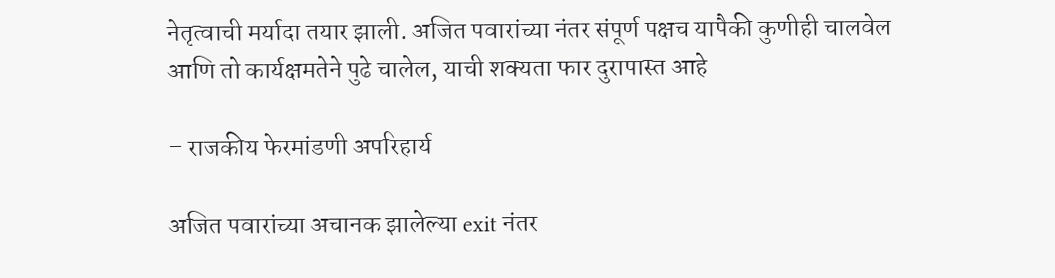नेतृत्वाची मर्यादा तयार झाली. अजित पवारांच्या नंतर संपूर्ण पक्षच यापैकी कुणीही चालवेल आणि तो कार्यक्षमतेने पुढे चालेल, याची शक्यता फार दुरापास्त आहे

– राजकीय फेरमांडणी अपरिहार्य

अजित पवारांच्या अचानक झालेल्या exit नंतर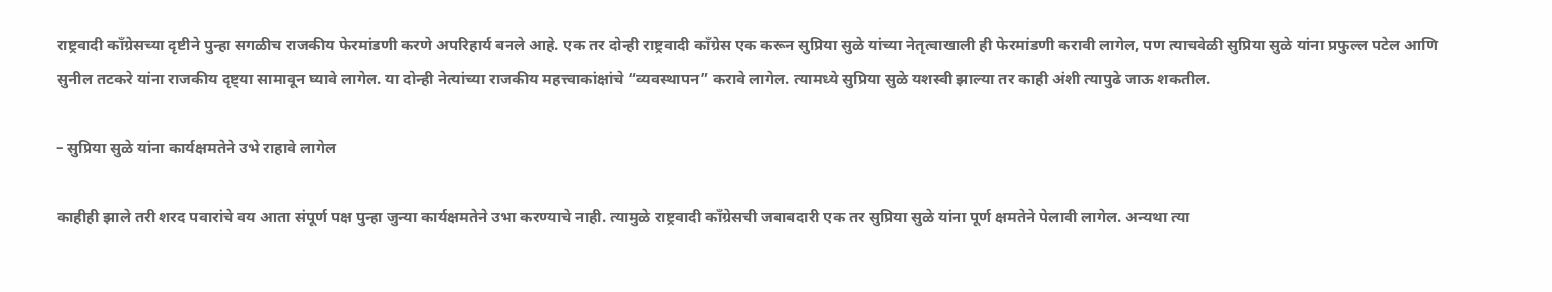राष्ट्रवादी काँग्रेसच्या दृष्टीने पुन्हा सगळीच राजकीय फेरमांडणी करणे अपरिहार्य बनले आहे. एक तर दोन्ही राष्ट्रवादी काँग्रेस एक करून सुप्रिया सुळे यांच्या नेतृत्वाखाली ही फेरमांडणी करावी लागेल, पण त्याचवेळी सुप्रिया सुळे यांना प्रफुल्ल पटेल आणि सुनील तटकरे यांना राजकीय दृष्ट्या सामावून घ्यावे लागेल. या दोन्ही नेत्यांच्या राजकीय महत्त्वाकांक्षांचे “व्यवस्थापन” करावे लागेल. त्यामध्ये सुप्रिया सुळे यशस्वी झाल्या तर काही अंशी त्यापुढे जाऊ शकतील.

– सुप्रिया सुळे यांना कार्यक्षमतेने उभे राहावे लागेल

काहीही झाले तरी शरद पवारांचे वय आता संपूर्ण पक्ष पुन्हा जुन्या कार्यक्षमतेने उभा करण्याचे नाही. त्यामुळे राष्ट्रवादी काँग्रेसची जबाबदारी एक तर सुप्रिया सुळे यांना पूर्ण क्षमतेने पेलावी लागेल. अन्यथा त्या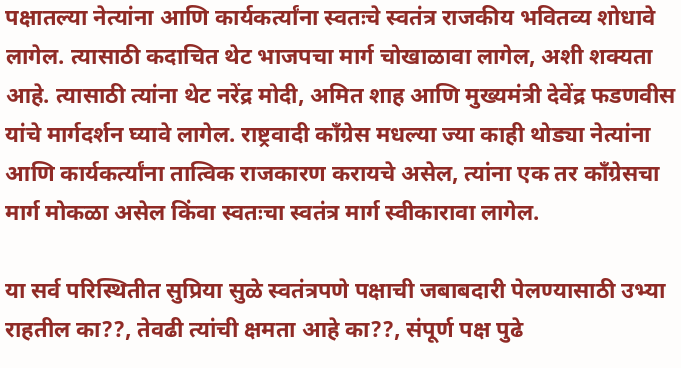पक्षातल्या नेत्यांना आणि कार्यकर्त्यांना स्वतःचे स्वतंत्र राजकीय भवितव्य शोधावे लागेल. त्यासाठी कदाचित थेट भाजपचा मार्ग चोखाळावा लागेल, अशी शक्यता आहे. त्यासाठी त्यांना थेट नरेंद्र मोदी, अमित शाह आणि मुख्यमंत्री देवेंद्र फडणवीस यांचे मार्गदर्शन घ्यावे लागेल. राष्ट्रवादी काँग्रेस मधल्या ज्या काही थोड्या नेत्यांना आणि कार्यकर्त्यांना तात्विक राजकारण करायचे असेल, त्यांना एक तर काँग्रेसचा मार्ग मोकळा असेल किंवा स्वतःचा स्वतंत्र मार्ग स्वीकारावा लागेल.

या सर्व परिस्थितीत सुप्रिया सुळे स्वतंत्रपणे पक्षाची जबाबदारी पेलण्यासाठी उभ्या राहतील का??, तेवढी त्यांची क्षमता आहे का??, संपूर्ण पक्ष पुढे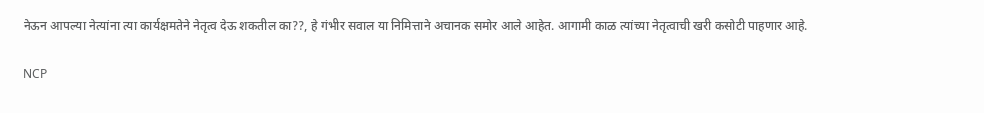नेऊन आपल्या नेत्यांना त्या कार्यक्षमतेने नेतृत्व देऊ शकतील का??, हे गंभीर सवाल या निमित्ताने अचानक समोर आले आहेत. आगामी काळ त्यांच्या नेतृत्वाची खरी कसोटी पाहणार आहे.

NCP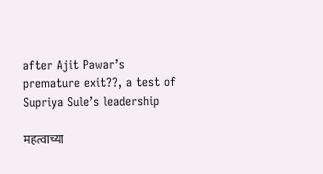after Ajit Pawar’s premature exit??, a test of Supriya Sule’s leadership

महत्वाच्या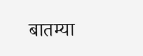बातम्या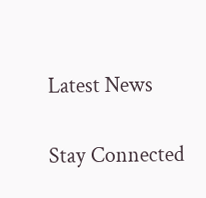Latest News

Stay Connected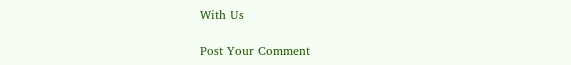With Us

Post Your Comment